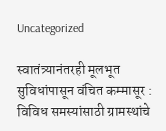Uncategorized

स्वातंत्र्यानंतरही मूलभूत सुविधांपासून वंचित कम्मासूर : विविध समस्यांसाठी ग्रामस्थांचे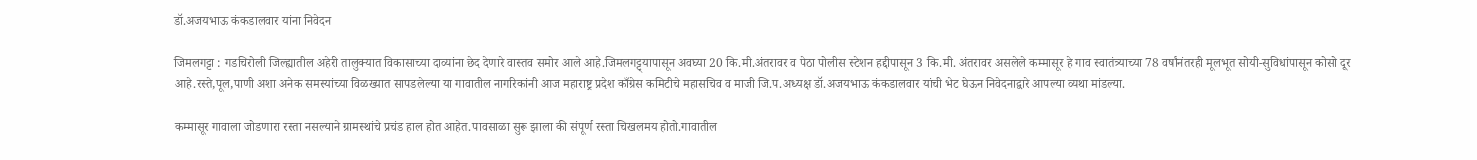डॉ.अजयभाऊ कंकडालवार यांना निवेदन

जिमलगट्टा : गडचिरोली जिल्ह्यातील अहेरी तालुक्यात विकासाच्या दाव्यांना छेद देणारे वास्तव समोर आले आहे.जिमलगट्ट्यापासून अवघ्या 20 कि.मी.अंतरावर व पेठा पोलीस स्टेशन हद्दीपासून 3 कि.मी. अंतरावर असलेले कम्मासूर हे गाव स्वातंत्र्याच्या 78 वर्षांनंतरही मूलभूत सोयी-सुविधांपासून कोसो दूर आहे.रस्ते,पूल,पाणी अशा अनेक समस्यांच्या विळख्यात सापडलेल्या या गावातील नागरिकांनी आज महाराष्ट्र प्रदेश काँग्रेस कमिटीचे महासचिव व माजी जि.प.अध्यक्ष डॉ.अजयभाऊ कंकडालवार यांची भेट घेऊन निवेदनाद्वारे आपल्या व्यथा मांडल्या.

कम्मासूर गावाला जोडणारा रस्ता नसल्याने ग्रामस्थांचे प्रचंड हाल होत आहेत.पावसाळा सुरू झाला की संपूर्ण रस्ता चिखलमय होतो.गावातील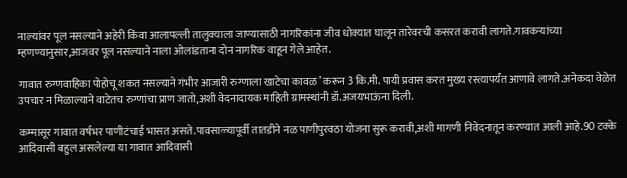नाल्यांवर पूल नसल्याने अहेरी किंवा आलापल्ली तालुक्याला जाण्यासाठी नागरिकांना जीव धोक्यात घालून तारेवरची कसरत करावी लागते.गावकऱ्यांच्या म्हणण्यानुसार,आजवर पूल नसल्याने नाला ओलांडताना दोन नागरिक वाहून गेले आहेत.

गावात रुग्णवाहिका पोहोचू शकत नसल्याने गंभीर आजारी रुग्णाला खाटेचा कावळ’ करून 3 कि.मी. पायी प्रवास करत मुख्य रस्त्यापर्यंत आणावे लागते.अनेकदा वेळेत उपचार न मिळाल्याने वाटेतच रुग्णांचा प्राण जातो,अशी वेदनादायक माहिती ग्रामस्थांनी डॉ.अजयभाऊंना दिली.

कम्मासूर गावात वर्षभर पाणीटंचाई भासत असते.पावसाळ्यापूर्वी तातडीने नळ पाणीपुरवठा योजना सुरू करावी,अशी मागणी निवेदनातून करण्यात आली आहे.90 टक्के आदिवासी बहुल असलेल्या या गावात आदिवासी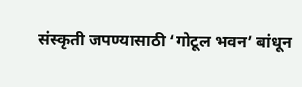संस्कृती जपण्यासाठी ‘गोटूल भवन’ बांधून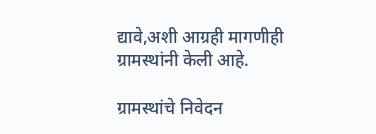द्यावे,अशी आग्रही मागणीही ग्रामस्थांनी केली आहे.

ग्रामस्थांचे निवेदन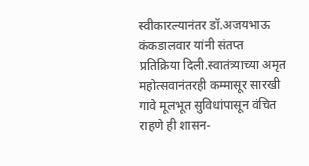स्वीकारल्यानंतर डॉ.अजयभाऊ कंकडालवार यांनी संतप्त प्रतिक्रिया दिली.स्वातंत्र्याच्या अमृत महोत्सवानंतरही कम्मासूर सारखी गावे मूलभूत सुविधांपासून वंचित राहणे ही शासन-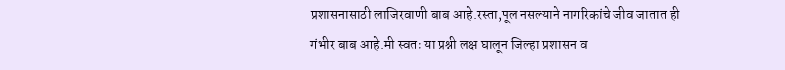प्रशासनासाठी लाजिरवाणी बाब आहे.रस्ता,पूल नसल्याने नागरिकांचे जीव जातात ही गंभीर बाब आहे.मी स्वतः या प्रश्नी लक्ष घालून जिल्हा प्रशासन व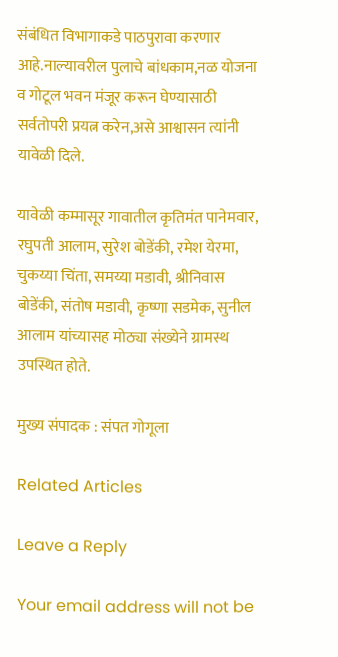संबंधित विभागाकडे पाठपुरावा करणार आहे.नाल्यावरील पुलाचे बांधकाम,नळ योजना व गोटूल भवन मंजूर करून घेण्यासाठी सर्वतोपरी प्रयत्न करेन,असे आश्वासन त्यांनी यावेळी दिले.

यावेळी कम्मासूर गावातील कृतिमंत पानेमवार, रघुपती आलाम, सुरेश बोडेंकी, रमेश येरमा, चुकय्या चिंता, समय्या मडावी, श्रीनिवास बोडेंकी, संतोष मडावी, कृष्णा सडमेक, सुनील आलाम यांच्यासह मोठ्या संख्येने ग्रामस्थ उपस्थित होते.

मुख्य संपादक : संपत गोगूला

Related Articles

Leave a Reply

Your email address will not be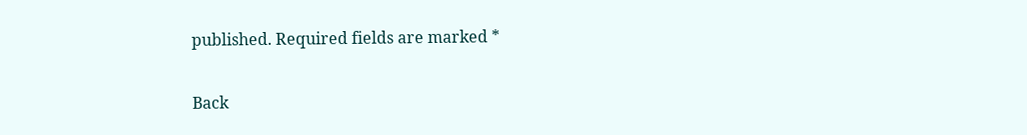published. Required fields are marked *

Back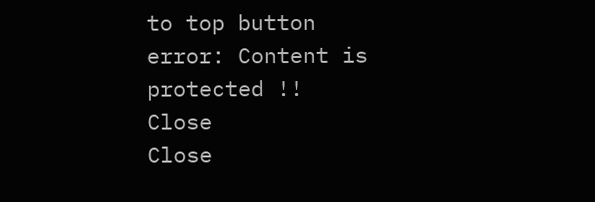to top button
error: Content is protected !!
Close
Close